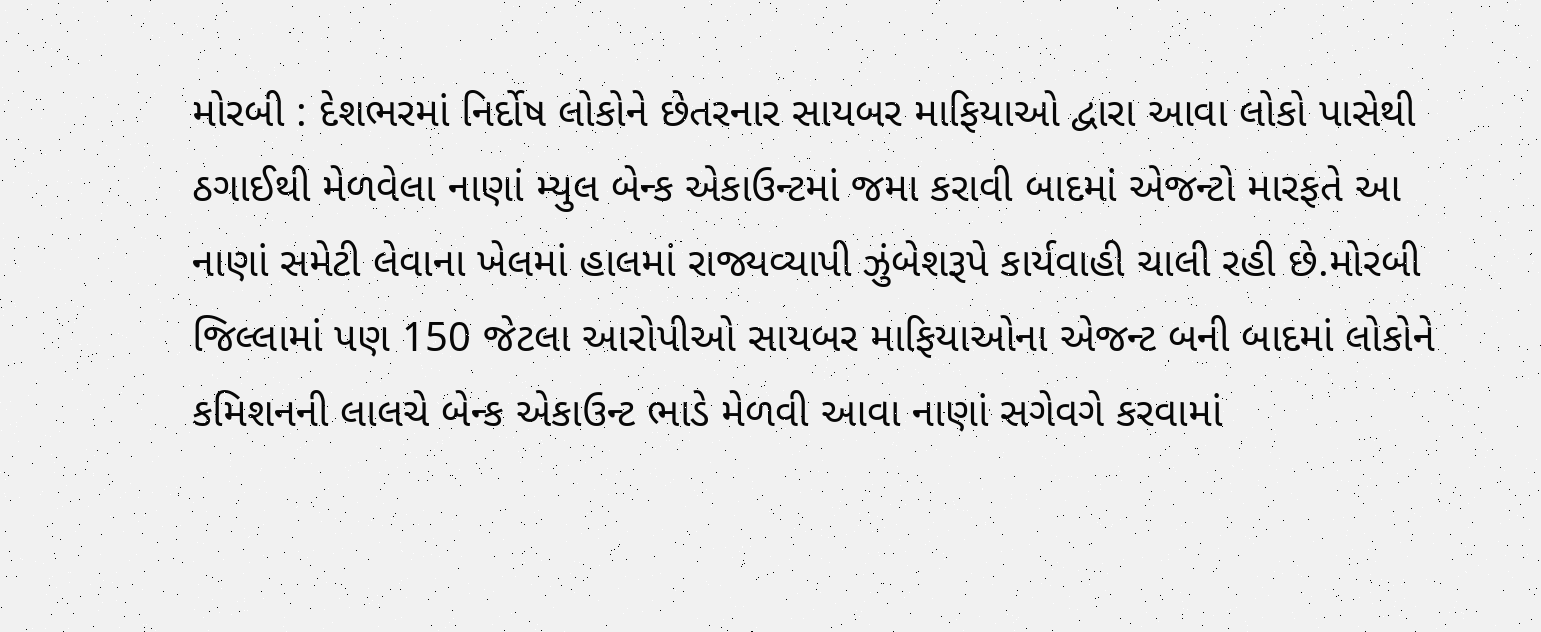મોરબી : દેશભરમાં નિર્દોષ લોકોને છેતરનાર સાયબર માફિયાઓ દ્વારા આવા લોકો પાસેથી ઠગાઈથી મેળવેલા નાણાં મ્યુલ બેન્ક એકાઉન્ટમાં જમા કરાવી બાદમાં એજન્ટો મારફતે આ નાણાં સમેટી લેવાના ખેલમાં હાલમાં રાજ્યવ્યાપી ઝુંબેશરૂપે કાર્યવાહી ચાલી રહી છે.મોરબી જિલ્લામાં પણ 150 જેટલા આરોપીઓ સાયબર માફિયાઓના એજન્ટ બની બાદમાં લોકોને કમિશનની લાલચે બેન્ક એકાઉન્ટ ભાડે મેળવી આવા નાણાં સગેવગે કરવામાં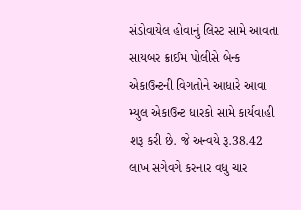સંડોવાયેલ હોવાનું લિસ્ટ સામે આવતા સાયબર ક્રાઈમ પોલીસે બેન્ક એકાઉન્ટની વિગતોને આધારે આવા મ્યુલ એકાઉન્ટ ધારકો સામે કાર્યવાહી શરૂ કરી છે. જે અન્વયે રૂ.38.42 લાખ સગેવગે કરનાર વધુ ચાર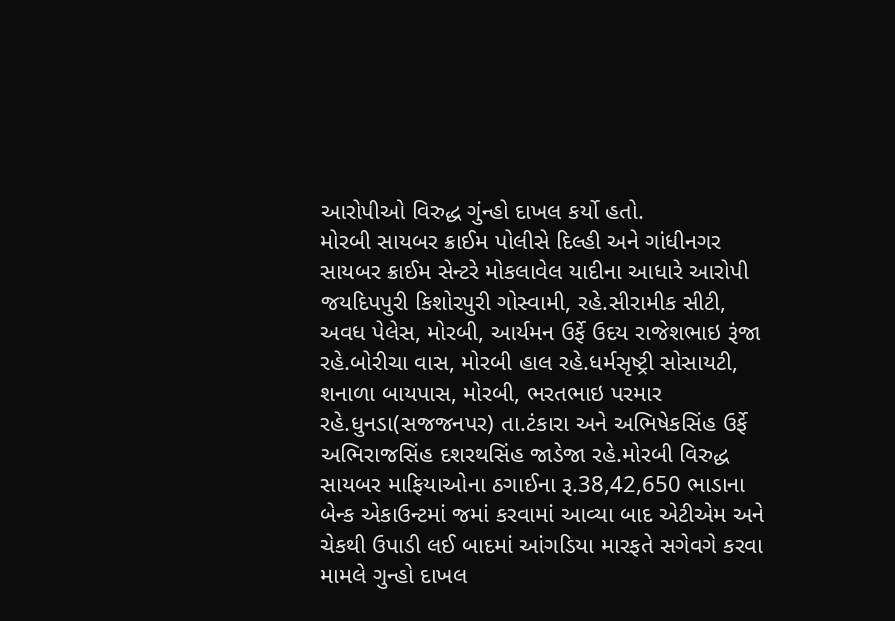આરોપીઓ વિરુદ્ધ ગુંન્હો દાખલ કર્યો હતો.
મોરબી સાયબર ક્રાઈમ પોલીસે દિલ્હી અને ગાંધીનગર સાયબર ક્રાઈમ સેન્ટરે મોકલાવેલ યાદીના આધારે આરોપી જયદિપપુરી કિશોરપુરી ગોસ્વામી, રહે.સીરામીક સીટી, અવધ પેલેસ, મોરબી, આર્યમન ઉર્ફે ઉદય રાજેશભાઇ રૂંજા રહે.બોરીચા વાસ, મોરબી હાલ રહે.ધર્મસૃષ્ટ્રી સોસાયટી, શનાળા બાયપાસ, મોરબી, ભરતભાઇ પરમાર રહે.ધુનડા(સજજનપર) તા.ટંકારા અને અભિષેકસિંહ ઉર્ફે અભિરાજસિંહ દશરથસિંહ જાડેજા રહે.મોરબી વિરુદ્ધ સાયબર માફિયાઓના ઠગાઈના રૂ.38,42,650 ભાડાના બેન્ક એકાઉન્ટમાં જમાં કરવામાં આવ્યા બાદ એટીએમ અને ચેકથી ઉપાડી લઈ બાદમાં આંગડિયા મારફતે સગેવગે કરવા મામલે ગુન્હો દાખલ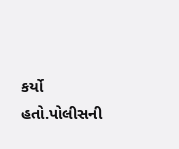કર્યો હતો.પોલીસની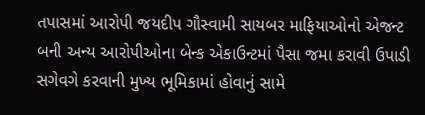તપાસમાં આરોપી જયદીપ ગૌસ્વામી સાયબર માફિયાઓનો એજન્ટ બની અન્ય આરોપીઓના બેન્ક એકાઉન્ટમાં પૈસા જમા કરાવી ઉપાડી સગેવગે કરવાની મુખ્ય ભૂમિકામાં હોવાનું સામે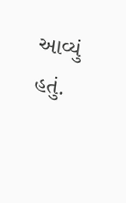આવ્યું હતું.